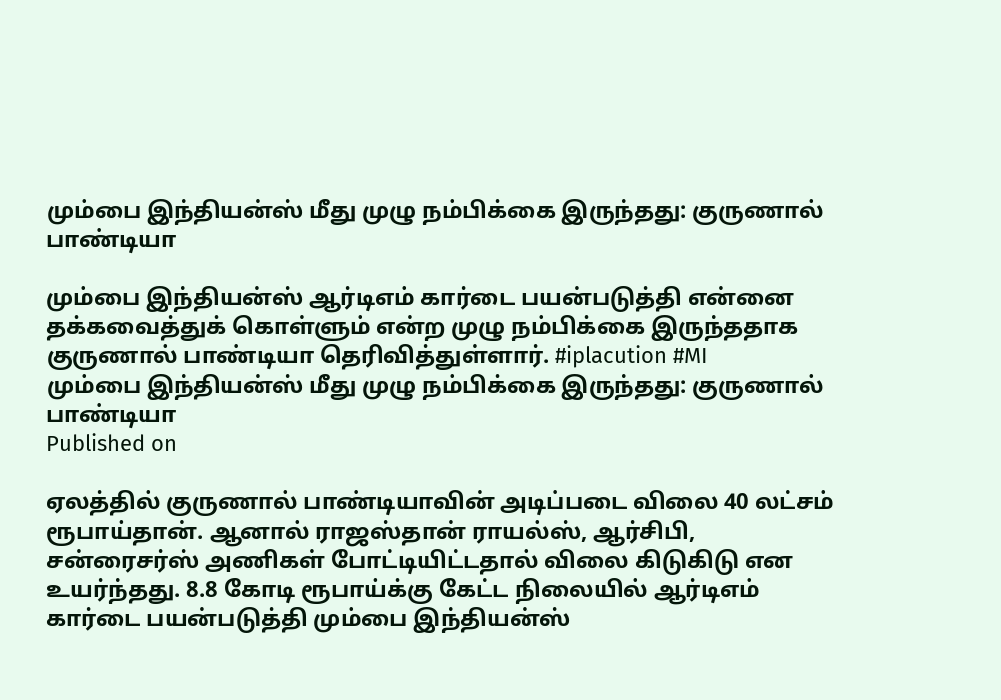மும்பை இந்தியன்ஸ் மீது முழு நம்பிக்கை இருந்தது: குருணால் பாண்டியா

மும்பை இந்தியன்ஸ் ஆர்டிஎம் கார்டை பயன்படுத்தி என்னை தக்கவைத்துக் கொள்ளும் என்ற முழு நம்பிக்கை இருந்ததாக குருணால் பாண்டியா தெரிவித்துள்ளார். #iplacution #MI
மும்பை இந்தியன்ஸ் மீது முழு நம்பிக்கை இருந்தது: குருணால் பாண்டியா
Published on

ஏலத்தில் குருணால் பாண்டியாவின் அடிப்படை விலை 40 லட்சம் ரூபாய்தான். ஆனால் ராஜஸ்தான் ராயல்ஸ், ஆர்சிபி, சன்ரைசர்ஸ் அணிகள் போட்டியிட்டதால் விலை கிடுகிடு என உயர்ந்தது. 8.8 கோடி ரூபாய்க்கு கேட்ட நிலையில் ஆர்டிஎம் கார்டை பயன்படுத்தி மும்பை இந்தியன்ஸ்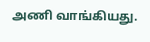அணி வாங்கியது.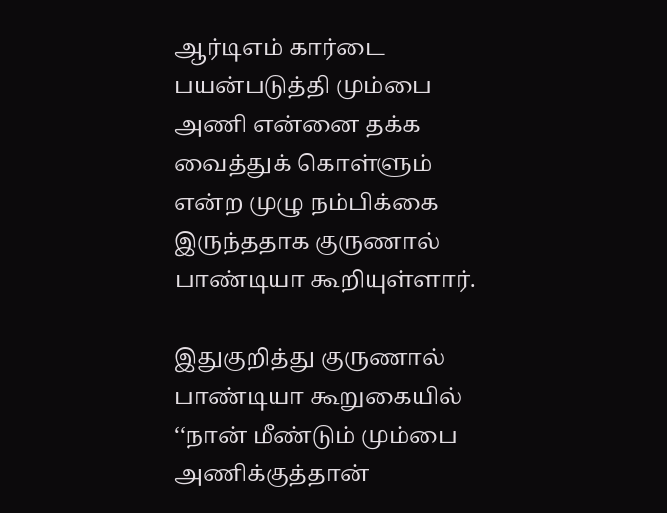ஆர்டிஎம் கார்டை பயன்படுத்தி மும்பை அணி என்னை தக்க வைத்துக் கொள்ளும் என்ற முழு நம்பிக்கை இருந்ததாக குருணால் பாண்டியா கூறியுள்ளார்.

இதுகுறித்து குருணால் பாண்டியா கூறுகையில் ‘‘நான் மீண்டும் மும்பை அணிக்குத்தான்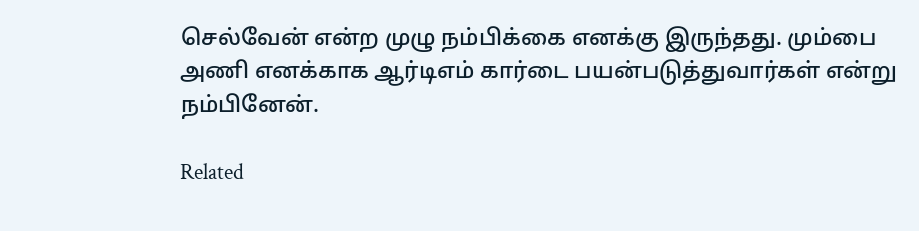செல்வேன் என்ற முழு நம்பிக்கை எனக்கு இருந்தது. மும்பை அணி எனக்காக ஆர்டிஎம் கார்டை பயன்படுத்துவார்கள் என்று நம்பினேன்.

Related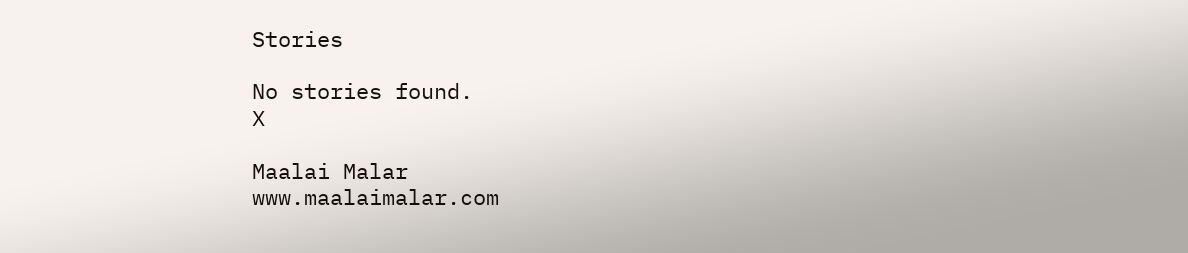Stories

No stories found.
X

Maalai Malar
www.maalaimalar.com